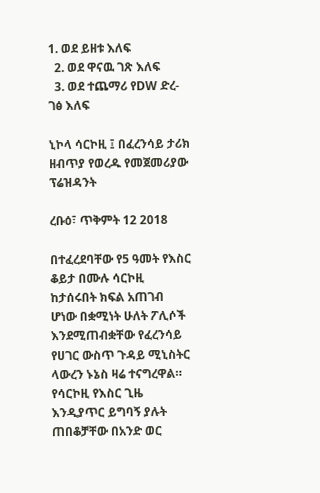1. ወደ ይዘቱ እለፍ
  2. ወደ ዋናዉ ገጽ እለፍ
  3. ወደ ተጨማሪ የDW ድረ-ገፅ እለፍ

ኒኮላ ሳርኮዚ ፤ በፈረንሳይ ታሪክ ዘብጥያ የወረዱ የመጀመሪያው ፕሬዝዳንት

ረቡዕ፣ ጥቅምት 12 2018

በተፈረደባቸው የ5 ዓመት የእስር ቆይታ በሙሉ ሳርኮዚ ከታሰሩበት ክፍል አጠገብ ሆነው በቋሚነት ሁለት ፖሊሶች እንደሚጠብቋቸው የፈረንሳይ የሀገር ውስጥ ጉዳይ ሚኒስትር ላውረን ኑኔስ ዛሬ ተናግረዋል። የሳርኮዚ የእስር ጊዜ እንዲያጥር ይግባኝ ያሉት ጠበቆቻቸው በአንድ ወር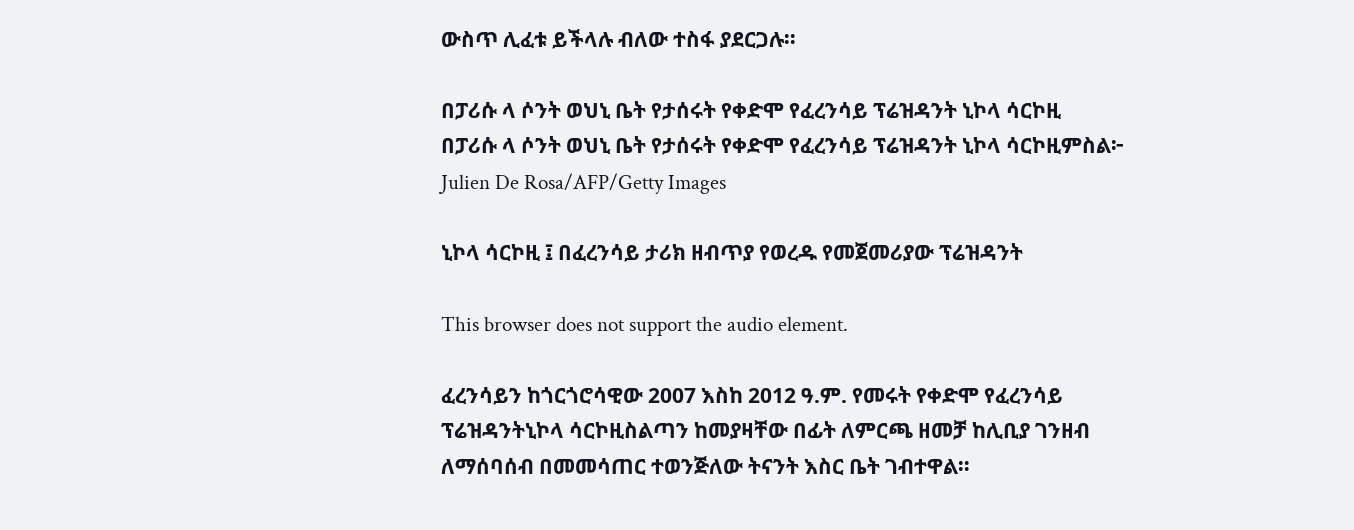ውስጥ ሊፈቱ ይችላሉ ብለው ተስፋ ያደርጋሉ።

በፓሪሱ ላ ሶንት ወህኒ ቤት የታሰሩት የቀድሞ የፈረንሳይ ፕሬዝዳንት ኒኮላ ሳርኮዚ
በፓሪሱ ላ ሶንት ወህኒ ቤት የታሰሩት የቀድሞ የፈረንሳይ ፕሬዝዳንት ኒኮላ ሳርኮዚምስል፦ Julien De Rosa/AFP/Getty Images

ኒኮላ ሳርኮዚ ፤ በፈረንሳይ ታሪክ ዘብጥያ የወረዱ የመጀመሪያው ፕሬዝዳንት

This browser does not support the audio element.

ፈረንሳይን ከጎርጎሮሳዊው 2007 እስከ 2012 ዓ.ም. የመሩት የቀድሞ የፈረንሳይ ፕሬዝዳንትኒኮላ ሳርኮዚስልጣን ከመያዛቸው በፊት ለምርጫ ዘመቻ ከሊቢያ ገንዘብ ለማሰባሰብ በመመሳጠር ተወንጅለው ትናንት እስር ቤት ገብተዋል።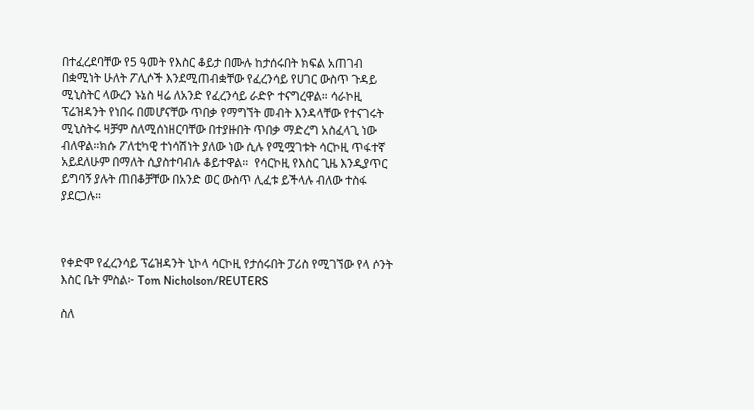በተፈረደባቸው የ5 ዓመት የእስር ቆይታ በሙሉ ከታሰሩበት ክፍል አጠገብ በቋሚነት ሁለት ፖሊሶች እንደሚጠብቋቸው የፈረንሳይ የሀገር ውስጥ ጉዳይ ሚኒስትር ላውረን ኑኔስ ዛሬ ለአንድ የፈረንሳይ ራድዮ ተናግረዋል። ሳራኮዚ ፕሬዝዳንት የነበሩ በመሆናቸው ጥበቃ የማግኘት መብት እንዳላቸው የተናገሩት ሚኒስትሩ ዛቻም ስለሚሰነዘርባቸው በተያዙበት ጥበቃ ማድረግ አስፈላጊ ነው ብለዋል።ክሱ ፖለቲካዊ ተነሳሽነት ያለው ነው ሲሉ የሚሟገቱት ሳርኮዚ ጥፋተኛ አይደለሁም በማለት ሲያስተባብሉ ቆይተዋል።  የሳርኮዚ የእስር ጊዜ እንዲያጥር ይግባኝ ያሉት ጠበቆቻቸው በአንድ ወር ውስጥ ሊፈቱ ይችላሉ ብለው ተስፋ ያደርጋሉ።



የቀድሞ የፈረንሳይ ፕሬዝዳንት ኒኮላ ሳርኮዚ የታሰሩበት ፓሪስ የሚገኘው የላ ሶንት እስር ቤት ምስል፦ Tom Nicholson/REUTERS

ስለ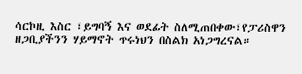ሳርኮዚ እስር ፣ይግባኝ እና ወደፊት ስለሚጠበቀው፣የፓሪስዋን ዘጋቢያችንን ሃይማኖት ጥሩነህን በስልክ አነጋግረናል።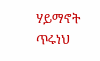ሃይማኖት ጥሩነህ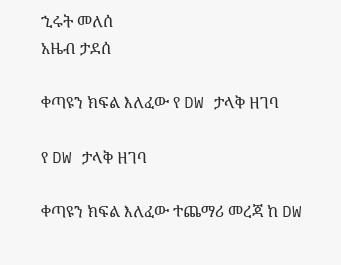ኂሩት መለሰ
አዜብ ታደሰ

ቀጣዩን ክፍል እለፈው የ DW ታላቅ ዘገባ

የ DW ታላቅ ዘገባ

ቀጣዩን ክፍል እለፈው ተጨማሪ መረጃ ከ DW